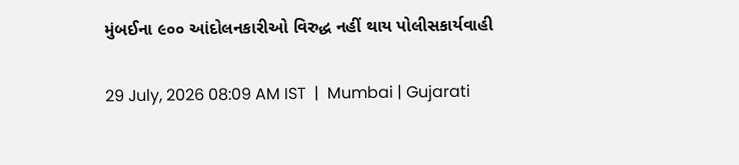મુંબઈના ૯૦૦ આંદોલનકારીઓ વિરુદ્ધ નહીં થાય પોલીસકાર્યવાહી

29 July, 2026 08:09 AM IST  |  Mumbai | Gujarati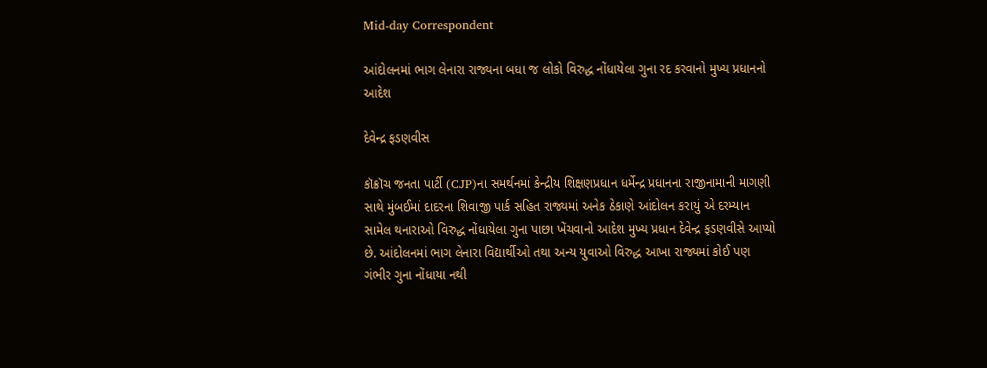Mid-day Correspondent

આંદોલનમાં ભાગ લેનારા રાજ્યના બધા જ લોકો વિરુદ્ધ નોંધાયેલા ગુના રદ કરવાનો મુખ્ય પ્રધાનનો આદેશ

દેવેન્દ્ર ફડણવીસ

કૉક્રૉચ જનતા પાર્ટી (CJP)ના સમર્થનમાં કેન્દ્રીય શિક્ષણપ્રધાન ધર્મેન્દ્ર પ્રધાનના રાજીનામાની માગણી સાથે મુંબઈમાં દાદરના શિવાજી પાર્ક સહિત રાજ્યમાં અનેક ઠેકાણે આંદોલન કરાયું એ દરમ્યાન સામેલ થનારાઓ વિરુદ્ધ નોંધાયેલા ગુના પાછા ખેંચવાનો આદેશ મુખ્ય પ્રધાન દેવેન્દ્ર ફડણવીસે આપ્યો છે. આંદોલનમાં ભાગ લેનારા વિદ્યાર્થીઓ તથા અન્ય યુવાઓ વિરુદ્ધ આખા રાજ્યમાં કોઈ પણ ગંભીર ગુના નોંધાયા નથી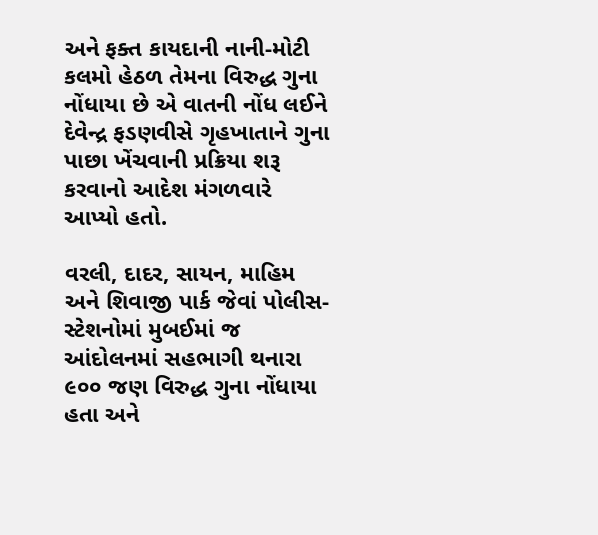અને ફક્ત કાયદાની નાની-મોટી કલમો હેઠળ તેમના વિરુદ્ધ ગુના નોંધાયા છે એ વાતની નોંધ લઈને દેવેન્દ્ર ફડણવીસે ગૃહખાતાને ગુના પાછા ખેંચવાની પ્રક્રિયા શરૂ કરવાનો આદેશ મંગળવારે આપ્યો હતો.

વરલી, દાદર, સાયન, માહિમ અને શિવાજી પાર્ક જેવાં પોલીસ-સ્ટેશનોમાં મુબઈમાં જ આંદોલનમાં સહભાગી થનારા ૯૦૦ જણ વિરુદ્ધ ગુના નોંધાયા હતા અને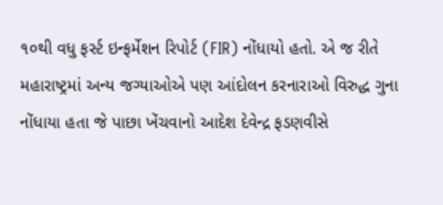૧૦થી વધુ ફર્સ્ટ ઇન્ફર્મેશન રિપોર્ટ (FIR) નોંધાયો હતો. એ જ રીતે મહારાષ્ટ્રમાં અન્ય જગ્યાઓએ પણ આંદોલન કરનારાઓ વિરુદ્ધ ગુના નોંધાયા હતા જે પાછા ખેંચવાનો આદેશ દેવેન્દ્ર ફડણવીસે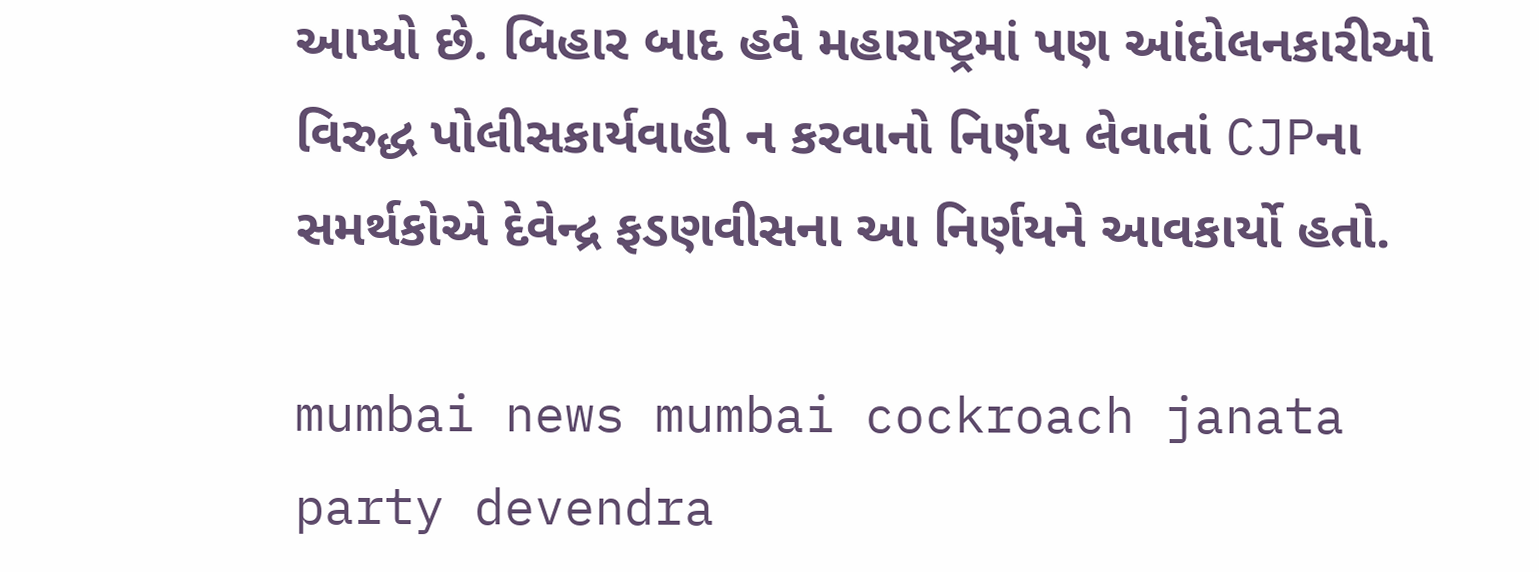આપ્યો છે. બિહાર બાદ હવે મહારાષ્ટ્રમાં પણ આંદોલનકારીઓ વિરુદ્ધ પોલીસકાર્યવાહી ન કરવાનો નિર્ણય લેવાતાં CJPના સમર્થકોએ દેવેન્દ્ર ફડણવીસના આ નિર્ણયને આવકાર્યો હતો.

mumbai news mumbai cockroach janata party devendra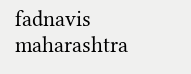fadnavis maharashtra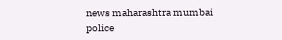news maharashtra mumbai police